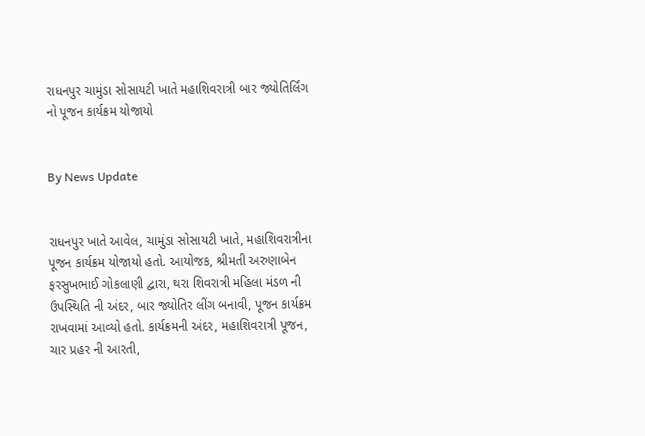રાધનપુર ચામુંડા સોસાયટી ખાતે મહાશિવરાત્રી બાર જ્યોતિર્લિંગ નો પૂજન કાર્યક્રમ યોજાયો


By News Update


રાધનપુર ખાતે આવેલ, ચામુંડા સોસાયટી ખાતે, મહાશિવરાત્રીના પૂજન કાર્યક્રમ યોજાયો હતો. આયોજક, શ્રીમતી અરુણાબેન ફરસુખભાઈ ગોકલાણી દ્વારા, થરા શિવરાત્રી મહિલા મંડળ ની ઉપસ્થિતિ ની અંદર, બાર જ્યોતિર લીંગ બનાવી, પૂજન કાર્યક્રમ રાખવામાં આવ્યો હતો. કાર્યક્રમની અંદર, મહાશિવરાત્રી પૂજન, ચાર પ્રહર ની આરતી,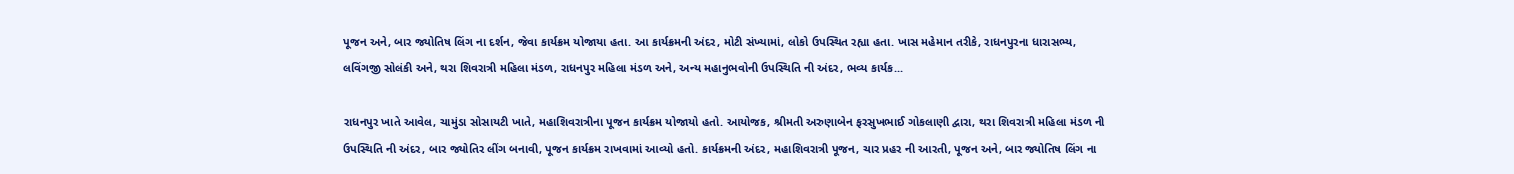પૂજન અને, બાર જ્યોતિષ લિંગ ના દર્શન, જેવા કાર્યક્રમ યોજાયા હતા. આ કાર્યક્રમની અંદર, મોટી સંખ્યામાં, લોકો ઉપસ્થિત રહ્યા હતા. ખાસ મહેમાન તરીકે, રાધનપુરના ધારાસભ્ય, લવિંગજી સોલંકી અને, થરા શિવરાત્રી મહિલા મંડળ, રાધનપુર મહિલા મંડળ અને, અન્ય મહાનુભવોની ઉપસ્થિતિ ની અંદર, ભવ્ય કાર્યક...

રાધનપુર ખાતે આવેલ, ચામુંડા સોસાયટી ખાતે, મહાશિવરાત્રીના પૂજન કાર્યક્રમ યોજાયો હતો. આયોજક, શ્રીમતી અરુણાબેન ફરસુખભાઈ ગોકલાણી દ્વારા, થરા શિવરાત્રી મહિલા મંડળ ની ઉપસ્થિતિ ની અંદર, બાર જ્યોતિર લીંગ બનાવી, પૂજન કાર્યક્રમ રાખવામાં આવ્યો હતો. કાર્યક્રમની અંદર, મહાશિવરાત્રી પૂજન, ચાર પ્રહર ની આરતી, પૂજન અને, બાર જ્યોતિષ લિંગ ના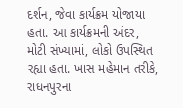દર્શન, જેવા કાર્યક્રમ યોજાયા હતા. આ કાર્યક્રમની અંદર, મોટી સંખ્યામાં, લોકો ઉપસ્થિત રહ્યા હતા. ખાસ મહેમાન તરીકે, રાધનપુરના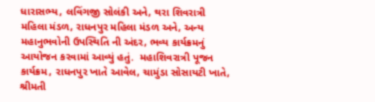ધારાસભ્ય, લવિંગજી સોલંકી અને, થરા શિવરાત્રી મહિલા મંડળ, રાધનપુર મહિલા મંડળ અને, અન્ય મહાનુભવોની ઉપસ્થિતિ ની અંદર, ભવ્ય કાર્યક્રમનું આયોજન કરવામાં આવ્યું હતું.  મહાશિવરાત્રી પૂજન કાર્યક્રમ, રાધનપુર ખાતે આવેલ, ચામુંડા સોસાયટી ખાતે, શ્રીમતી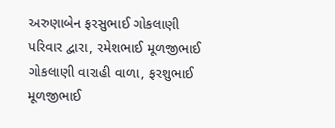અરુણાબેન ફરસુભાઈ ગોકલાણી પરિવાર દ્વારા, રમેશભાઈ મૂળજીભાઈ ગોકલાણી વારાહી વાળા, ફરશુભાઈ મૂળજીભાઈ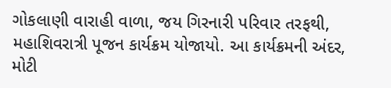ગોકલાણી વારાહી વાળા, જય ગિરનારી પરિવાર તરફથી, મહાશિવરાત્રી પૂજન કાર્યક્રમ યોજાયો. આ કાર્યક્રમની અંદર, મોટી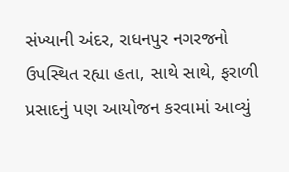સંખ્યાની અંદર, રાધનપુર નગરજનો ઉપસ્થિત રહ્યા હતા, સાથે સાથે, ફરાળી પ્રસાદનું પણ આયોજન કરવામાં આવ્યું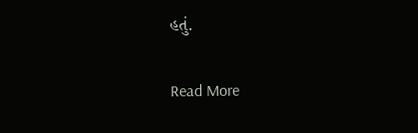હતું.

Read More